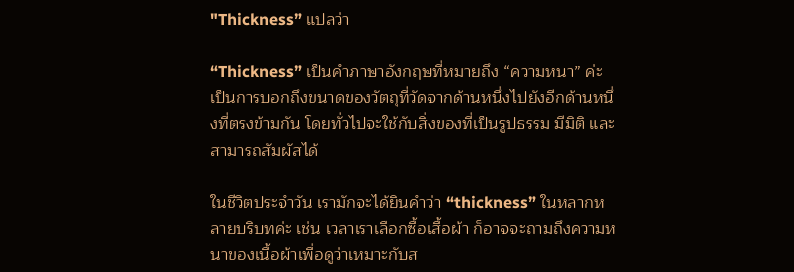"Thickness” แปลว่า

“Thickness” เป็นคำภาษาอังกฤษที่หมายถึง “ความหนา” ค่ะ เป็นการบอกถึงขนาดของวัตถุที่วัดจากด้านหนึ่งไปยังอีกด้านหนึ่งที่ตรงข้ามกัน โดยทั่วไปจะใช้กับสิ่งของที่เป็นรูปธรรม มีมิติ และสามารถสัมผัสได้

ในชีวิตประจำวัน เรามักจะได้ยินคำว่า “thickness” ในหลากหลายบริบทค่ะ เช่น เวลาเราเลือกซื้อเสื้อผ้า ก็อาจจะถามถึงความหนาของเนื้อผ้าเพื่อดูว่าเหมาะกับส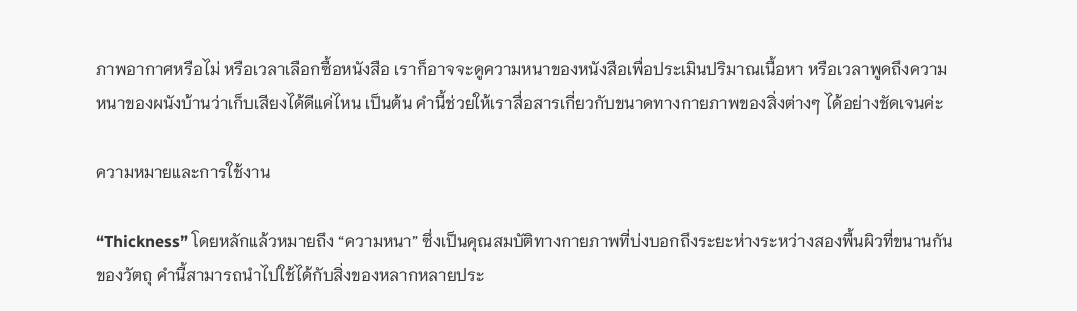ภาพอากาศหรือไม่ หรือเวลาเลือกซื้อหนังสือ เราก็อาจจะดูความหนาของหนังสือเพื่อประเมินปริมาณเนื้อหา หรือเวลาพูดถึงความหนาของผนังบ้านว่าเก็บเสียงได้ดีแค่ไหน เป็นต้น คำนี้ช่วยให้เราสื่อสารเกี่ยวกับขนาดทางกายภาพของสิ่งต่างๆ ได้อย่างชัดเจนค่ะ

ความหมายและการใช้งาน

“Thickness” โดยหลักแล้วหมายถึง “ความหนา” ซึ่งเป็นคุณสมบัติทางกายภาพที่บ่งบอกถึงระยะห่างระหว่างสองพื้นผิวที่ขนานกันของวัตถุ คำนี้สามารถนำไปใช้ได้กับสิ่งของหลากหลายประ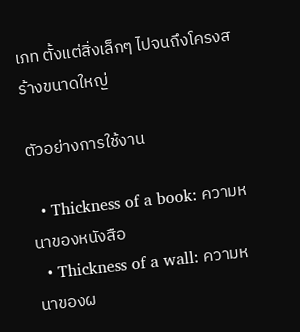เภท ตั้งแต่สิ่งเล็กๆ ไปจนถึงโครงสร้างขนาดใหญ่

ตัวอย่างการใช้งาน

  • Thickness of a book: ความหนาของหนังสือ
  • Thickness of a wall: ความหนาของผ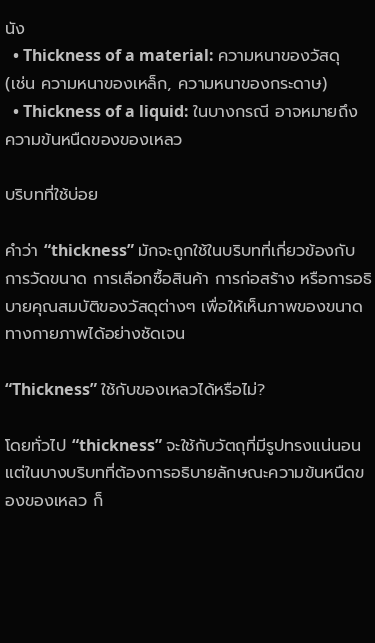นัง
  • Thickness of a material: ความหนาของวัสดุ (เช่น ความหนาของเหล็ก, ความหนาของกระดาษ)
  • Thickness of a liquid: ในบางกรณี อาจหมายถึงความข้นหนืดของของเหลว

บริบทที่ใช้บ่อย

คำว่า “thickness” มักจะถูกใช้ในบริบทที่เกี่ยวข้องกับการวัดขนาด การเลือกซื้อสินค้า การก่อสร้าง หรือการอธิบายคุณสมบัติของวัสดุต่างๆ เพื่อให้เห็นภาพของขนาดทางกายภาพได้อย่างชัดเจน

“Thickness” ใช้กับของเหลวได้หรือไม่?

โดยทั่วไป “thickness” จะใช้กับวัตถุที่มีรูปทรงแน่นอน แต่ในบางบริบทที่ต้องการอธิบายลักษณะความข้นหนืดของของเหลว ก็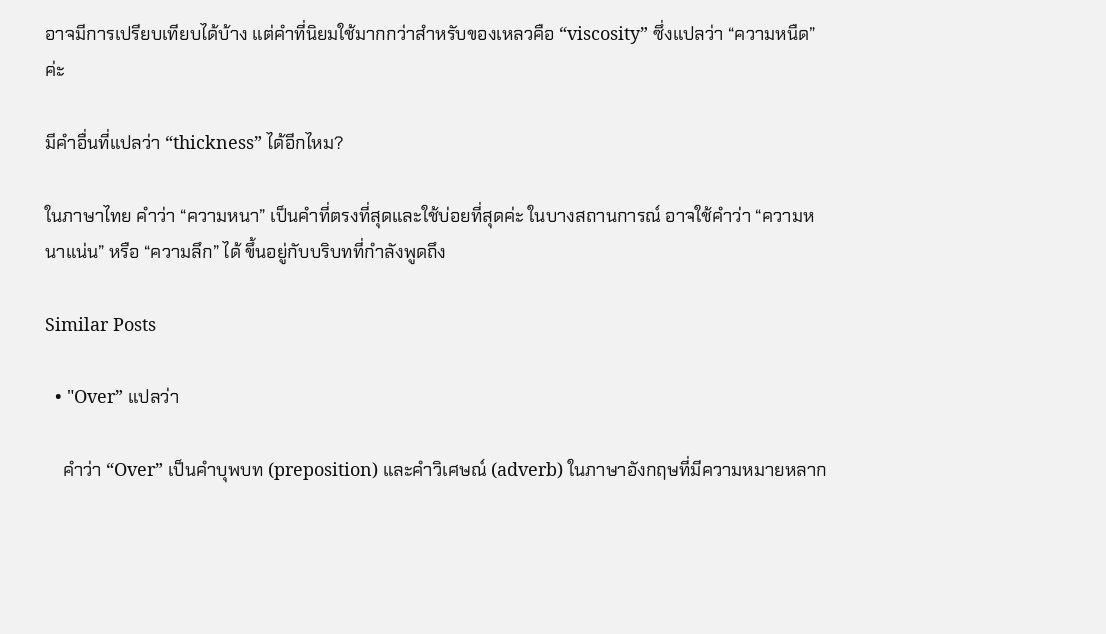อาจมีการเปรียบเทียบได้บ้าง แต่คำที่นิยมใช้มากกว่าสำหรับของเหลวคือ “viscosity” ซึ่งแปลว่า “ความหนืด” ค่ะ

มีคำอื่นที่แปลว่า “thickness” ได้อีกไหม?

ในภาษาไทย คำว่า “ความหนา” เป็นคำที่ตรงที่สุดและใช้บ่อยที่สุดค่ะ ในบางสถานการณ์ อาจใช้คำว่า “ความหนาแน่น” หรือ “ความลึก” ได้ ขึ้นอยู่กับบริบทที่กำลังพูดถึง

Similar Posts

  • "Over” แปลว่า

    คำว่า “Over” เป็นคำบุพบท (preposition) และคำวิเศษณ์ (adverb) ในภาษาอังกฤษที่มีความหมายหลาก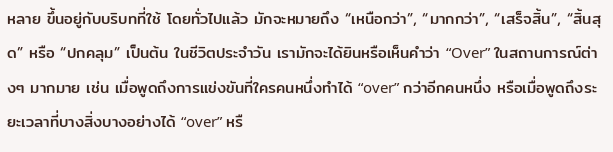หลาย ขึ้นอยู่กับบริบทที่ใช้ โดยทั่วไปแล้ว มักจะหมายถึง “เหนือกว่า”, “มากกว่า”, “เสร็จสิ้น”, “สิ้นสุด” หรือ “ปกคลุม” เป็นต้น ในชีวิตประจำวัน เรามักจะได้ยินหรือเห็นคำว่า “Over” ในสถานการณ์ต่างๆ มากมาย เช่น เมื่อพูดถึงการแข่งขันที่ใครคนหนึ่งทำได้ “over” กว่าอีกคนหนึ่ง หรือเมื่อพูดถึงระยะเวลาที่บางสิ่งบางอย่างได้ “over” หรื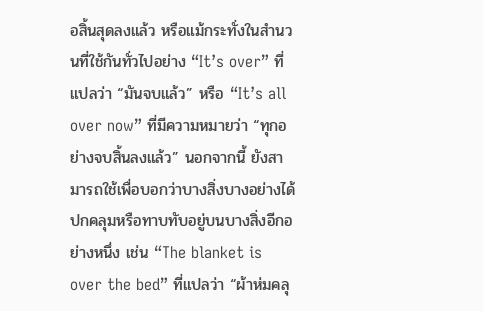อสิ้นสุดลงแล้ว หรือแม้กระทั่งในสำนวนที่ใช้กันทั่วไปอย่าง “It’s over” ที่แปลว่า “มันจบแล้ว” หรือ “It’s all over now” ที่มีความหมายว่า “ทุกอย่างจบสิ้นลงแล้ว” นอกจากนี้ ยังสามารถใช้เพื่อบอกว่าบางสิ่งบางอย่างได้ปกคลุมหรือทาบทับอยู่บนบางสิ่งอีกอย่างหนึ่ง เช่น “The blanket is over the bed” ที่แปลว่า “ผ้าห่มคลุ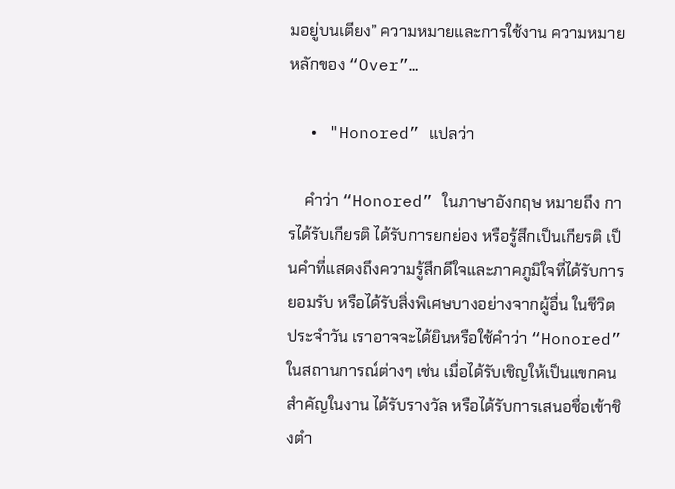มอยู่บนเตียง” ความหมายและการใช้งาน ความหมายหลักของ “Over”…

  • "Honored” แปลว่า

    คำว่า “Honored” ในภาษาอังกฤษ หมายถึง การได้รับเกียรติ ได้รับการยกย่อง หรือรู้สึกเป็นเกียรติ เป็นคำที่แสดงถึงความรู้สึกดีใจและภาคภูมิใจที่ได้รับการยอมรับ หรือได้รับสิ่งพิเศษบางอย่างจากผู้อื่น ในชีวิตประจำวัน เราอาจจะได้ยินหรือใช้คำว่า “Honored” ในสถานการณ์ต่างๆ เช่น เมื่อได้รับเชิญให้เป็นแขกคนสำคัญในงาน ได้รับรางวัล หรือได้รับการเสนอชื่อเข้าชิงตำ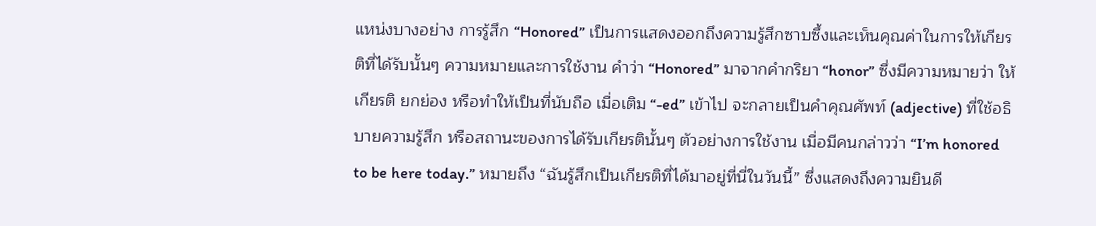แหน่งบางอย่าง การรู้สึก “Honored” เป็นการแสดงออกถึงความรู้สึกซาบซึ้งและเห็นคุณค่าในการให้เกียรติที่ได้รับนั้นๆ ความหมายและการใช้งาน คำว่า “Honored” มาจากคำกริยา “honor” ซึ่งมีความหมายว่า ให้เกียรติ ยกย่อง หรือทำให้เป็นที่นับถือ เมื่อเติม “-ed” เข้าไป จะกลายเป็นคำคุณศัพท์ (adjective) ที่ใช้อธิบายความรู้สึก หรือสถานะของการได้รับเกียรตินั้นๆ ตัวอย่างการใช้งาน เมื่อมีคนกล่าวว่า “I’m honored to be here today.” หมายถึง “ฉันรู้สึกเป็นเกียรติที่ได้มาอยู่ที่นี่ในวันนี้” ซึ่งแสดงถึงความยินดี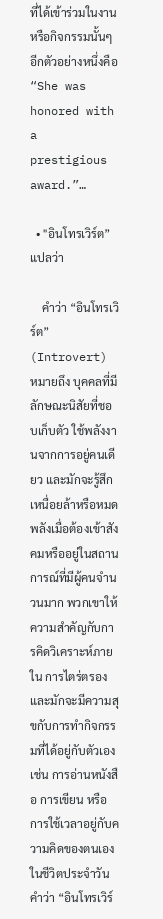ที่ได้เข้าร่วมในงานหรือกิจกรรมนั้นๆ อีกตัวอย่างหนึ่งคือ “She was honored with a prestigious award.”…

  • "อินโทรเวิร์ต” แปลว่า

    คำว่า “อินโทรเวิร์ต” (Introvert) หมายถึง บุคคลที่มีลักษณะนิสัยที่ชอบเก็บตัว ใช้พลังงานจากการอยู่คนเดียว และมักจะรู้สึกเหนื่อยล้าหรือหมดพลังเมื่อต้องเข้าสังคมหรืออยู่ในสถานการณ์ที่มีผู้คนจำนวนมาก พวกเขาให้ความสำคัญกับการคิดวิเคราะห์ภายใน การไตร่ตรอง และมักจะมีความสุขกับการทำกิจกรรมที่ได้อยู่กับตัวเอง เช่น การอ่านหนังสือ การเขียน หรือการใช้เวลาอยู่กับความคิดของตนเอง ในชีวิตประจำวัน คำว่า “อินโทรเวิร์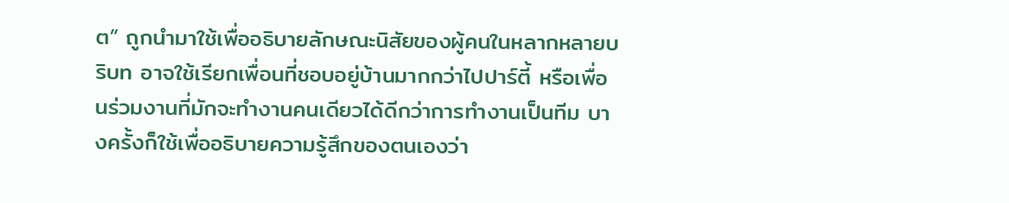ต” ถูกนำมาใช้เพื่ออธิบายลักษณะนิสัยของผู้คนในหลากหลายบริบท อาจใช้เรียกเพื่อนที่ชอบอยู่บ้านมากกว่าไปปาร์ตี้ หรือเพื่อนร่วมงานที่มักจะทำงานคนเดียวได้ดีกว่าการทำงานเป็นทีม บางครั้งก็ใช้เพื่ออธิบายความรู้สึกของตนเองว่า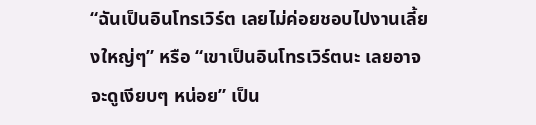“ฉันเป็นอินโทรเวิร์ต เลยไม่ค่อยชอบไปงานเลี้ยงใหญ่ๆ” หรือ “เขาเป็นอินโทรเวิร์ตนะ เลยอาจจะดูเงียบๆ หน่อย” เป็น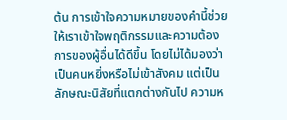ต้น การเข้าใจความหมายของคำนี้ช่วยให้เราเข้าใจพฤติกรรมและความต้องการของผู้อื่นได้ดีขึ้น โดยไม่ได้มองว่าเป็นคนหยิ่งหรือไม่เข้าสังคม แต่เป็นลักษณะนิสัยที่แตกต่างกันไป ความห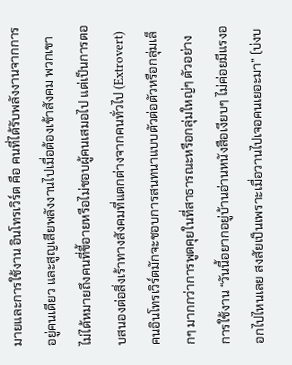มายและการใช้งาน อินโทรเวิร์ต คือ คนที่ได้รับพลังงานจากการอยู่คนเดียว และสูญเสียพลังงานไปเมื่อต้องเข้าสังคม พวกเขาไม่ได้หมายถึงคนที่ขี้อายหรือไม่ชอบผู้คนเสมอไป แต่เป็นการตอบสนองต่อสิ่งเร้าทางสังคมที่แตกต่างจากคนทั่วไป (Extrovert) คนอินโทรเวิร์ตมักจะชอบการสนทนาแบบตัวต่อตัวหรือกลุ่มเล็กๆ มากกว่าการพูดคุยในที่สาธารณะหรือกลุ่มใหญ่ๆ ตัวอย่างการใช้งาน “วันนี้อยากอยู่บ้านอ่านหนังสือเงียบๆ ไม่ค่อยมีแรงออกไปไหนเลย สงสัยเป็นเพราะเมื่อวานไปเจอคนเยอะมา” (บ่งบ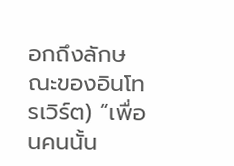อกถึงลักษณะของอินโทรเวิร์ต) “เพื่อนคนนั้น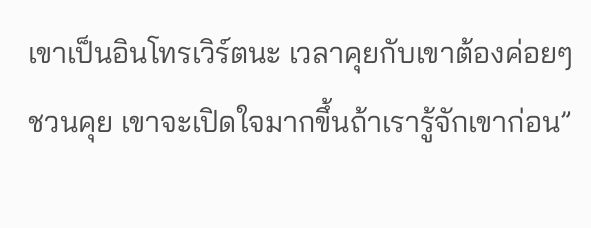เขาเป็นอินโทรเวิร์ตนะ เวลาคุยกับเขาต้องค่อยๆ ชวนคุย เขาจะเปิดใจมากขึ้นถ้าเรารู้จักเขาก่อน”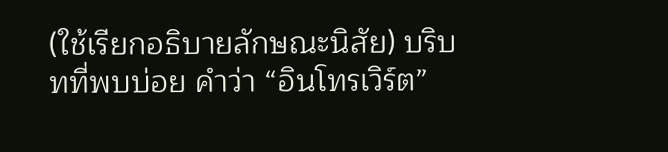(ใช้เรียกอธิบายลักษณะนิสัย) บริบทที่พบบ่อย คำว่า “อินโทรเวิร์ต”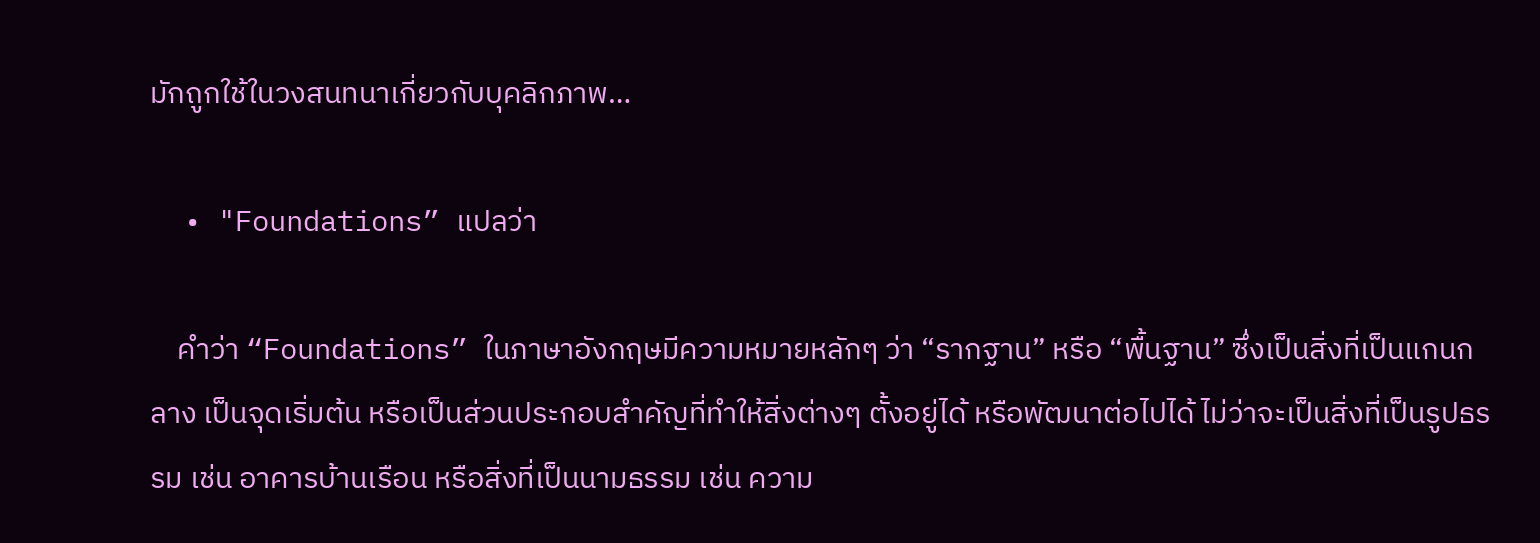มักถูกใช้ในวงสนทนาเกี่ยวกับบุคลิกภาพ…

  • "Foundations” แปลว่า

    คำว่า “Foundations” ในภาษาอังกฤษมีความหมายหลักๆ ว่า “รากฐาน” หรือ “พื้นฐาน” ซึ่งเป็นสิ่งที่เป็นแกนกลาง เป็นจุดเริ่มต้น หรือเป็นส่วนประกอบสำคัญที่ทำให้สิ่งต่างๆ ตั้งอยู่ได้ หรือพัฒนาต่อไปได้ ไม่ว่าจะเป็นสิ่งที่เป็นรูปธรรม เช่น อาคารบ้านเรือน หรือสิ่งที่เป็นนามธรรม เช่น ความ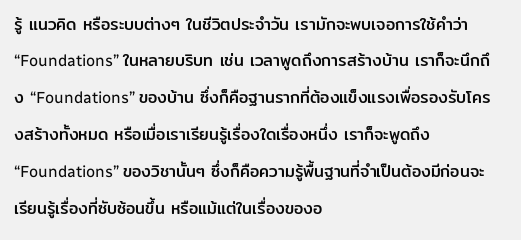รู้ แนวคิด หรือระบบต่างๆ ในชีวิตประจำวัน เรามักจะพบเจอการใช้คำว่า “Foundations” ในหลายบริบท เช่น เวลาพูดถึงการสร้างบ้าน เราก็จะนึกถึง “Foundations” ของบ้าน ซึ่งก็คือฐานรากที่ต้องแข็งแรงเพื่อรองรับโครงสร้างทั้งหมด หรือเมื่อเราเรียนรู้เรื่องใดเรื่องหนึ่ง เราก็จะพูดถึง “Foundations” ของวิชานั้นๆ ซึ่งก็คือความรู้พื้นฐานที่จำเป็นต้องมีก่อนจะเรียนรู้เรื่องที่ซับซ้อนขึ้น หรือแม้แต่ในเรื่องของอ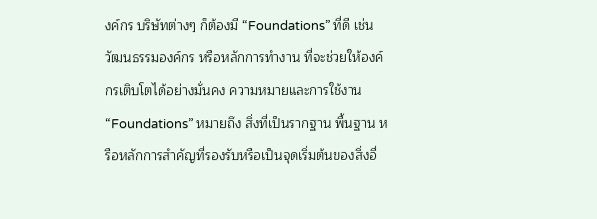งค์กร บริษัทต่างๆ ก็ต้องมี “Foundations” ที่ดี เช่น วัฒนธรรมองค์กร หรือหลักการทำงาน ที่จะช่วยให้องค์กรเติบโตได้อย่างมั่นคง ความหมายและการใช้งาน “Foundations” หมายถึง สิ่งที่เป็นรากฐาน พื้นฐาน หรือหลักการสำคัญที่รองรับหรือเป็นจุดเริ่มต้นของสิ่งอื่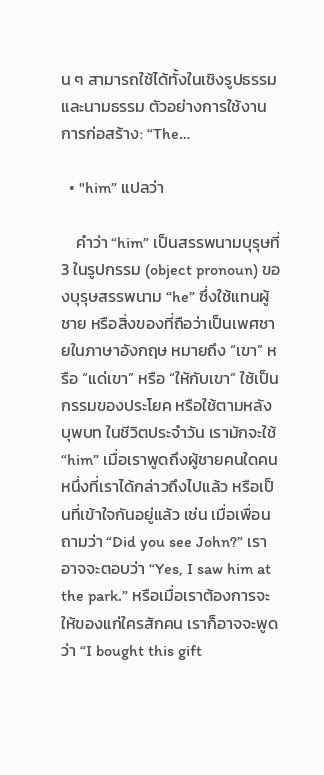น ๆ สามารถใช้ได้ทั้งในเชิงรูปธรรมและนามธรรม ตัวอย่างการใช้งาน การก่อสร้าง: “The…

  • "him” แปลว่า

    คำว่า “him” เป็นสรรพนามบุรุษที่ 3 ในรูปกรรม (object pronoun) ของบุรุษสรรพนาม “he” ซึ่งใช้แทนผู้ชาย หรือสิ่งของที่ถือว่าเป็นเพศชายในภาษาอังกฤษ หมายถึง “เขา” หรือ “แด่เขา” หรือ “ให้กับเขา” ใช้เป็นกรรมของประโยค หรือใช้ตามหลังบุพบท ในชีวิตประจำวัน เรามักจะใช้ “him” เมื่อเราพูดถึงผู้ชายคนใดคนหนึ่งที่เราได้กล่าวถึงไปแล้ว หรือเป็นที่เข้าใจกันอยู่แล้ว เช่น เมื่อเพื่อนถามว่า “Did you see John?” เราอาจจะตอบว่า “Yes, I saw him at the park.” หรือเมื่อเราต้องการจะให้ของแก่ใครสักคน เราก็อาจจะพูดว่า “I bought this gift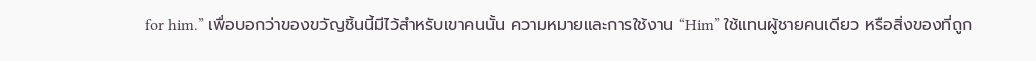for him.” เพื่อบอกว่าของขวัญชิ้นนี้มีไว้สำหรับเขาคนนั้น ความหมายและการใช้งาน “Him” ใช้แทนผู้ชายคนเดียว หรือสิ่งของที่ถูก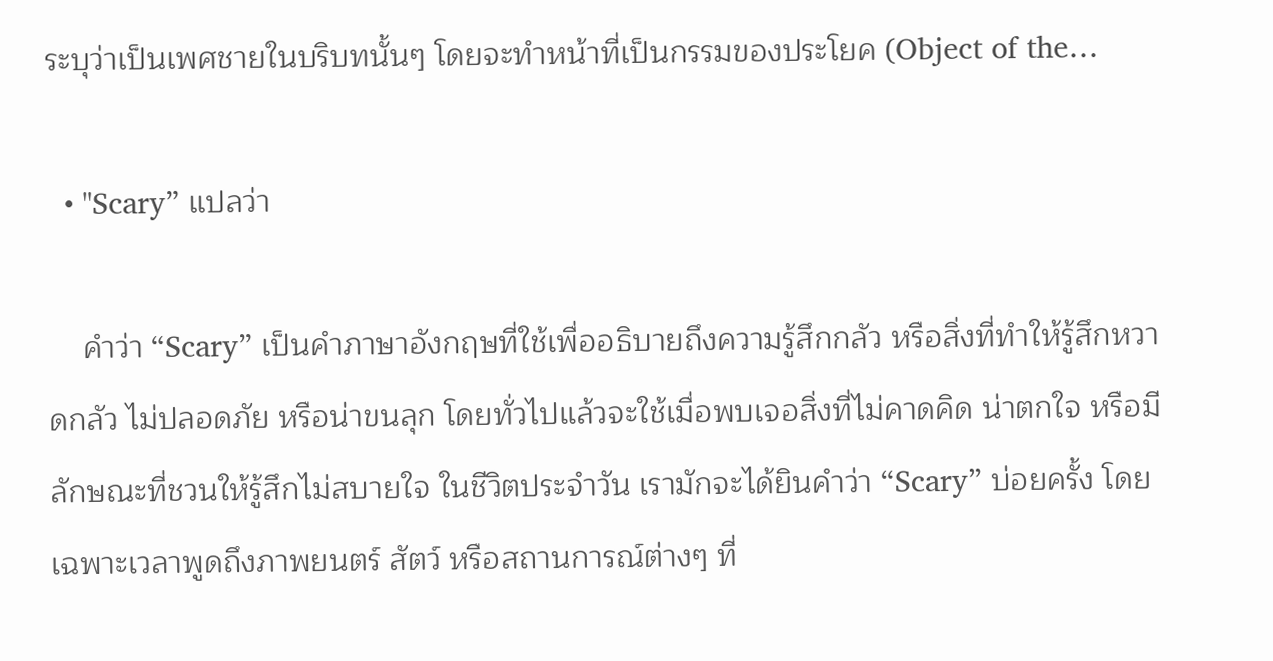ระบุว่าเป็นเพศชายในบริบทนั้นๆ โดยจะทำหน้าที่เป็นกรรมของประโยค (Object of the…

  • "Scary” แปลว่า

    คำว่า “Scary” เป็นคำภาษาอังกฤษที่ใช้เพื่ออธิบายถึงความรู้สึกกลัว หรือสิ่งที่ทำให้รู้สึกหวาดกลัว ไม่ปลอดภัย หรือน่าขนลุก โดยทั่วไปแล้วจะใช้เมื่อพบเจอสิ่งที่ไม่คาดคิด น่าตกใจ หรือมีลักษณะที่ชวนให้รู้สึกไม่สบายใจ ในชีวิตประจำวัน เรามักจะได้ยินคำว่า “Scary” บ่อยครั้ง โดยเฉพาะเวลาพูดถึงภาพยนตร์ สัตว์ หรือสถานการณ์ต่างๆ ที่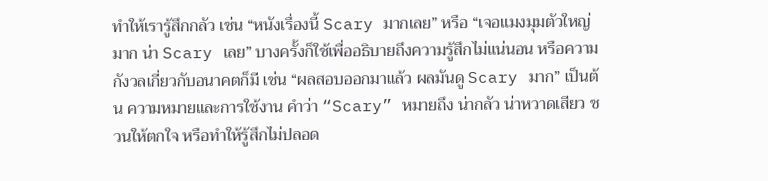ทำให้เรารู้สึกกลัว เช่น “หนังเรื่องนี้ Scary มากเลย” หรือ “เจอแมงมุมตัวใหญ่มาก น่า Scary เลย” บางครั้งก็ใช้เพื่ออธิบายถึงความรู้สึกไม่แน่นอน หรือความกังวลเกี่ยวกับอนาคตก็มี เช่น “ผลสอบออกมาแล้ว ผลมันดู Scary มาก” เป็นต้น ความหมายและการใช้งาน คำว่า “Scary” หมายถึง น่ากลัว น่าหวาดเสียว ชวนให้ตกใจ หรือทำให้รู้สึกไม่ปลอด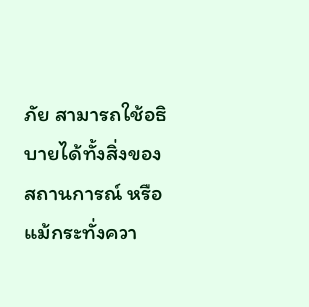ภัย สามารถใช้อธิบายได้ทั้งสิ่งของ สถานการณ์ หรือแม้กระทั่งควา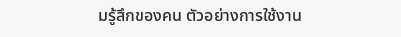มรู้สึกของคน ตัวอย่างการใช้งาน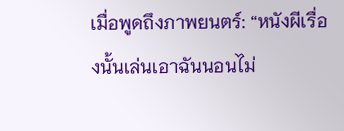เมื่อพูดถึงภาพยนตร์: “หนังผีเรื่องนั้นเล่นเอาฉันนอนไม่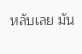หลับเลย มัน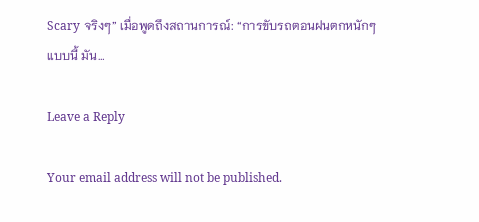Scary จริงๆ” เมื่อพูดถึงสถานการณ์: “การขับรถตอนฝนตกหนักๆ แบบนี้ มัน…

Leave a Reply

Your email address will not be published.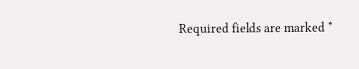Required fields are marked *